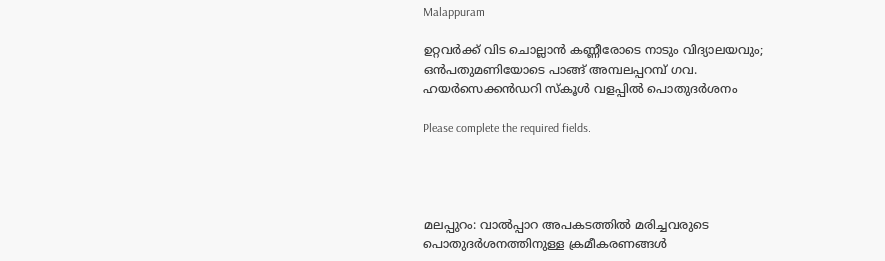Malappuram

ഉറ്റവർക്ക് വിട ചൊല്ലാൻ കണ്ണീരോടെ നാടും വിദ്യാലയവും; ഒന്‍പതുമണിയോടെ പാങ്ങ് അമ്പലപ്പറമ്പ് ഗവ. ഹയര്‍സെക്കന്‍ഡറി സ്കൂള്‍ വളപ്പിൽ പൊതുദര്‍ശനം

Please complete the required fields.




മലപ്പുറം: വാല്‍പ്പാറ അപകടത്തില്‍ മരിച്ചവരുടെ പൊതുദര്‍ശനത്തിനുള്ള ക്രമീകരണങ്ങള്‍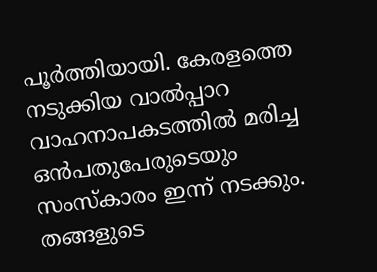പൂര്‍ത്തിയായി. കേരളത്തെ നടുക്കിയ വാൽപ്പാറ വാഹനാപകടത്തിൽ മരിച്ച ഒന്‍പതുപേരുടെയും സംസ്കാരം ഇന്ന് നടക്കും. തങ്ങളുടെ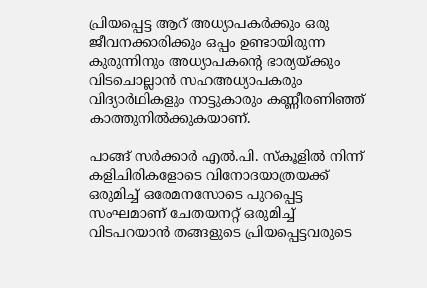പ്രിയപ്പെട്ട ആറ് അധ്യാപകര്‍ക്കും ഒരു ജീവനക്കാരിക്കും ഒപ്പം ഉണ്ടായിരുന്ന കുരുന്നിനും അധ്യാപകന്റെ ഭാര്യയ്ക്കും വിടചൊല്ലാന്‍ സഹഅധ്യാപകരും വിദ്യാര്‍ഥികളും നാട്ടുകാരും കണ്ണീരണിഞ്ഞ് കാത്തുനില്‍ക്കുകയാണ്.

പാങ്ങ് സര്‍ക്കാര്‍ എല്‍.പി. സ്കൂളില്‍ നിന്ന് കളിചിരികളോടെ വിനോദയാത്രയക്ക് ഒരുമിച്ച് ഒരേമനസോടെ പുറപ്പെട്ട സംഘമാണ് ചേതയനറ്റ് ഒരുമിച്ച് വിടപറയാന്‍ തങ്ങളുടെ പ്രിയപ്പെട്ടവരുടെ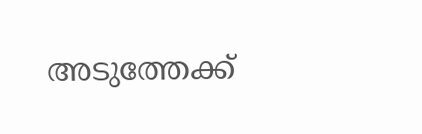അടുത്തേക്ക്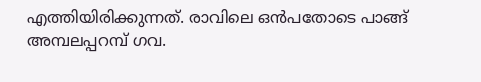എത്തിയിരിക്കുന്നത്. രാവിലെ ഒന്‍പതോടെ പാങ്ങ് അമ്പലപ്പറമ്പ് ഗവ.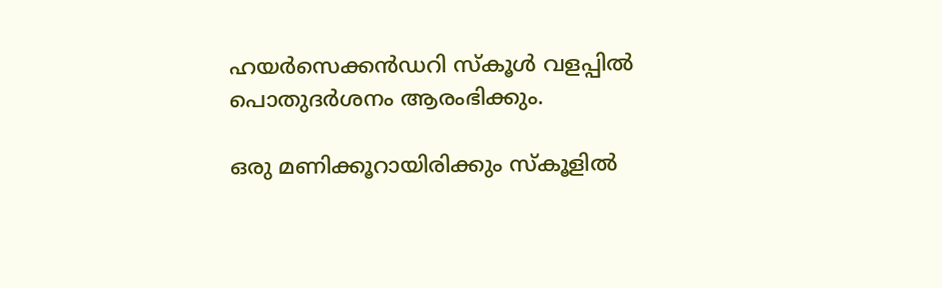ഹയര്‍സെക്കന്‍ഡറി സ്കൂള്‍ വളപ്പിൽ പൊതുദര്‍ശനം ആരംഭിക്കും.

ഒരു മണിക്കൂറായിരിക്കും സ്കൂളിൽ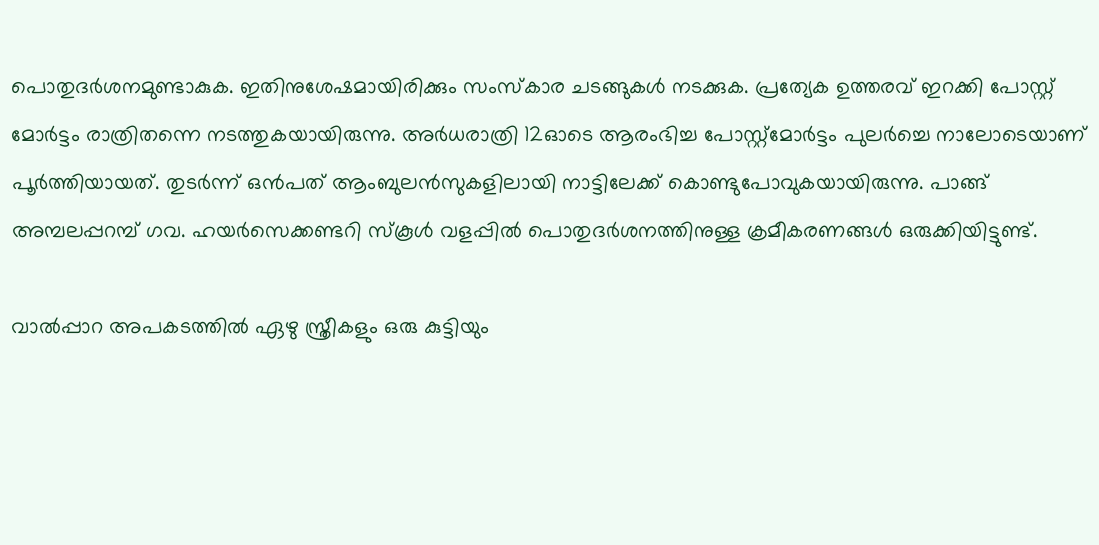പൊതുദര്‍ശനമുണ്ടാകുക. ഇതിനുശേഷമായിരിക്കും സംസ്കാര ചടങ്ങുകള്‍ നടക്കുക. പ്രത്യേക ഉത്തരവ് ഇറക്കി പോസ്റ്റ് മോർട്ടം രാത്രിതന്നെ നടത്തുകയായിരുന്നു. അര്‍ധരാത്രി 12ഓടെ ആരംഭിച്ച പോസ്റ്റ്‍മോര്‍ട്ടം പുലര്‍ച്ചെ നാലോടെയാണ് പൂര്‍ത്തിയായത്. തുടര്‍ന്ന് ഒന്‍പത് ആംബുലന്‍സുകളിലായി നാട്ടിലേക്ക് കൊണ്ടുപോവുകയായിരുന്നു. പാങ്ങ് അമ്പലപ്പറമ്പ് ഗവ. ഹയർസെക്കണ്ടറി സ്‌കൂൾ വളപ്പിൽ പൊതുദര്‍ശനത്തിനുള്ള ക്രമീകരണങ്ങള്‍ ഒരുക്കിയിട്ടുണ്ട്.

വാൽപ്പാറ അപകടത്തിൽ ഏഴു സ്ത്രീകളും ഒരു കുട്ടിയും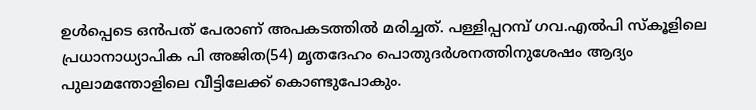ഉൾപ്പെടെ ഒൻപത് പേരാണ് അപകടത്തിൽ മരിച്ചത്. പള്ളിപ്പറമ്പ് ഗവ.എൽപി സ്‌കൂളിലെ പ്രധാനാധ്യാപിക പി അജിത(54) മൃതദേഹം പൊതുദര്‍ശനത്തിനുശേഷം ആദ്യം പുലാമന്തോളിലെ വീട്ടിലേക്ക് കൊണ്ടുപോകും.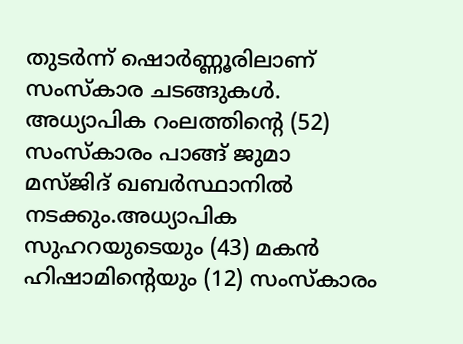തുടര്‍ന്ന് ഷൊർണ്ണൂരിലാണ് സംസ്കാര ചടങ്ങുകള്‍. അധ്യാപിക റംലത്തിന്‍റെ (52) സംസ്കാരം പാങ്ങ് ജുമാ മസ്ജിദ് ഖബര്‍സ്ഥാനിൽ നടക്കും.അധ്യാപിക സുഹറയുടെയും (43) മകൻ ഹിഷാമിന്‍റെയും (12) സംസ്കാരം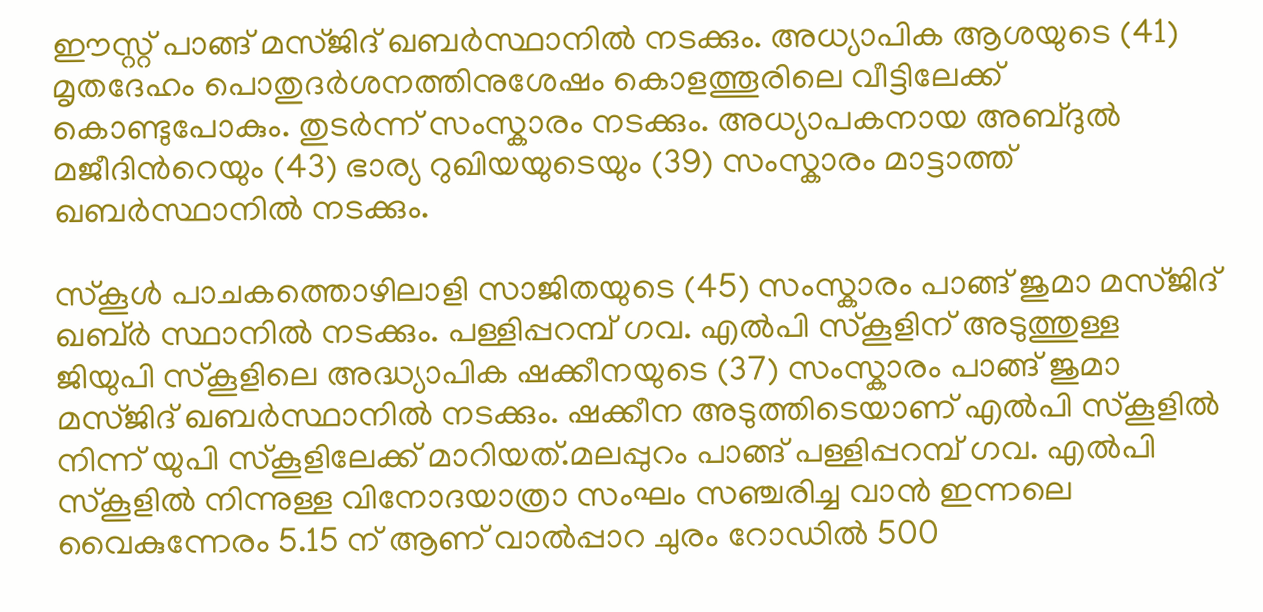ഈസ്റ്റ് പാങ്ങ് മസ്ജിദ് ഖബര്‍സ്ഥാനിൽ നടക്കും. അധ്യാപിക ആശയുടെ (41) മൃതദേഹം പൊതുദര്‍ശനത്തിനുശേഷം കൊളത്തൂരിലെ വീട്ടിലേക്ക് കൊണ്ടുപോകും. തുടര്‍ന്ന് സംസ്കാരം നടക്കും. അധ്യാപകനായ അബ്ദുൽ മജീദിന്‍റെയും (43) ഭാര്യ റുഖിയയുടെയും (39) സംസ്കാരം മാട്ടാത്ത് ഖബര്‍സ്ഥാനിൽ നടക്കും.

സ്‌കൂൾ പാചകത്തൊഴിലാളി സാജിതയുടെ (45) സംസ്കാരം പാങ്ങ് ജുമാ മസ്ജിദ് ഖബ്ർ സ്ഥാനിൽ നടക്കും. പള്ളിപ്പറമ്പ് ഗവ. എൽപി സ്കൂളിന് അടുത്തുള്ള ജിയുപി സ്കൂളിലെ അദ്ധ്യാപിക ഷക്കീനയുടെ (37) സംസ്കാരം പാങ്ങ് ജുമാ മസ്ജിദ് ഖബര്‍സ്ഥാനിൽ നടക്കും. ഷക്കീന അടുത്തിടെയാണ് എൽപി സ്കൂളിൽ നിന്ന് യുപി സ്കൂളിലേക്ക് മാറിയത്.മലപ്പുറം പാങ്ങ് പള്ളിപ്പറമ്പ് ഗവ. എൽപി സ്‌കൂളിൽ നിന്നുള്ള വിനോദയാത്രാ സംഘം സഞ്ചരിച്ച വാൻ ഇന്നലെ വൈകുന്നേരം 5.15 ന് ആണ് വാൽപ്പാറ ചുരം റോഡിൽ 500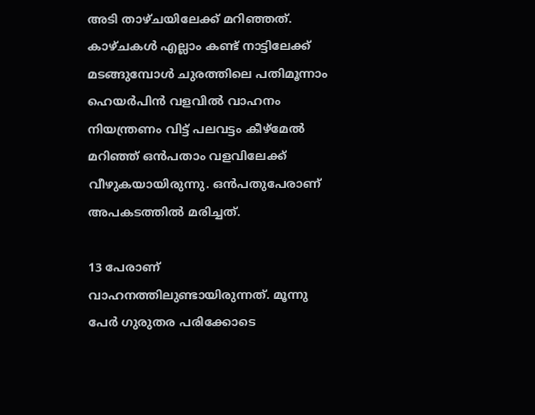അടി താഴ്ചയിലേക്ക് മറിഞ്ഞത്. കാഴ്ചകൾ എല്ലാം കണ്ട് നാട്ടിലേക്ക് മടങ്ങുമ്പോൾ ചുരത്തിലെ പതിമൂന്നാം ഹെയർപിൻ വളവിൽ വാഹനം നിയന്ത്രണം വിട്ട് പലവട്ടം കീഴ്മേൽ മറിഞ്ഞ് ഒൻപതാം വളവിലേക്ക് വീഴുകയായിരുന്നു. ഒന്‍പതുപേരാണ് അപകടത്തിൽ മരിച്ചത്.

13 പേരാണ് വാഹനത്തിലുണ്ടായിരുന്നത്. മൂന്നു പേർ ഗുരുതര പരിക്കോടെ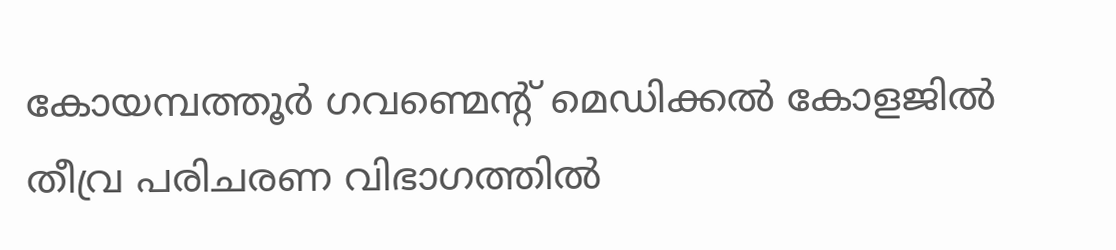കോയമ്പത്തൂർ ഗവണ്മെന്റ് മെഡിക്കൽ കോളജിൽ തീവ്ര പരിചരണ വിഭാഗത്തിൽ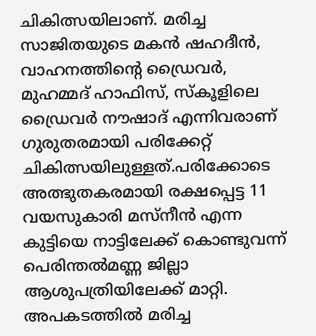ചികിത്സയിലാണ്. മരിച്ച സാജിതയുടെ മകൻ ഷഹദീൻ, വാഹനത്തിന്റെ ഡ്രൈവർ, മുഹമ്മദ് ഹാഫിസ്, സ്‌കൂളിലെ ഡ്രൈവർ നൗഷാദ് എന്നിവരാണ് ഗുരുതരമായി പരിക്കേറ്റ് ചികിത്സയിലുള്ളത്.പരിക്കോടെ അത്ഭുതകരമായി രക്ഷപ്പെട്ട 11 വയസുകാരി മസ്‌നീൻ എന്ന കുട്ടിയെ നാട്ടിലേക്ക് കൊണ്ടുവന്ന് പെരിന്തൽമണ്ണ ജില്ലാ ആശുപത്രിയിലേക്ക് മാറ്റി. അപകടത്തിൽ മരിച്ച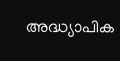അദ്ധ്യാപിക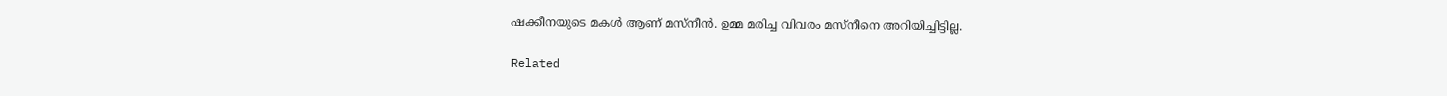ഷക്കീനയുടെ മകൾ ആണ് മസ്‌നീൻ. ഉമ്മ മരിച്ച വിവരം മസ്നീനെ അറിയിച്ചിട്ടില്ല.

Related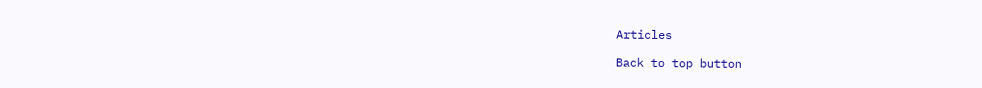Articles

Back to top button